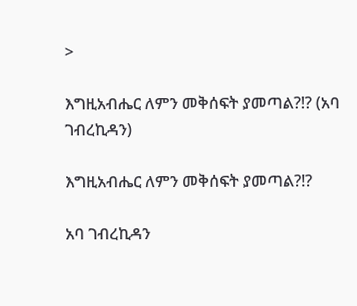>

እግዚአብሔር ለምን መቅሰፍት ያመጣል?!? (አባ ገብረኪዳን)

እግዚአብሔር ለምን መቅሰፍት ያመጣል?!?

አባ ገብረኪዳን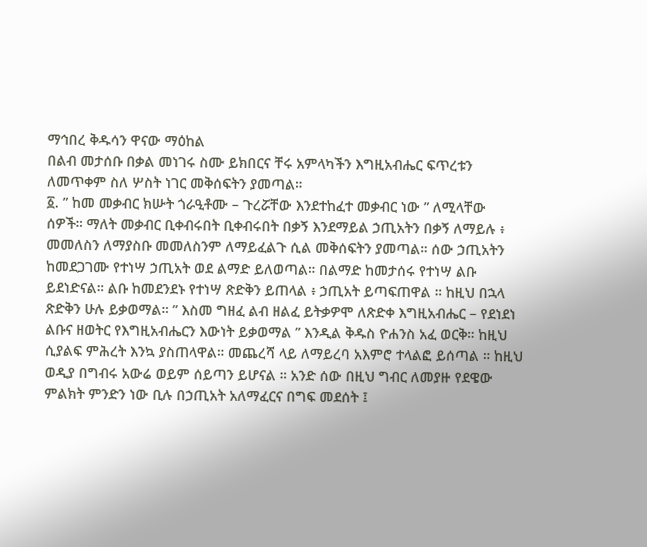ማኅበረ ቅዱሳን ዋናው ማዕከል
በልብ መታሰቡ በቃል መነገሩ ስሙ ይክበርና ቸሩ አምላካችን እግዚአብሔር ፍጥረቱን ለመጥቀም ስለ ሦስት ነገር መቅሰፍትን ያመጣል።
፩. ” ከመ መቃብር ክሡት ጎራዒቶሙ – ጉረሯቸው እንደተከፈተ መቃብር ነው ” ለሚላቸው ሰዎች። ማለት መቃብር ቢቀብሩበት ቢቀብሩበት በቃኝ እንደማይል ኃጢአትን በቃኝ ለማይሉ ፥ መመለስን ለማያስቡ መመለስንም ለማይፈልጉ ሲል መቅሰፍትን ያመጣል። ሰው ኃጢአትን ከመደጋገሙ የተነሣ ኃጢአት ወደ ልማድ ይለወጣል። በልማድ ከመታሰሩ የተነሣ ልቡ ይደነድናል። ልቡ ከመደንደኑ የተነሣ ጽድቅን ይጠላል ፥ ኃጢአት ይጣፍጠዋል ። ከዚህ በኋላ ጽድቅን ሁሉ ይቃወማል። ” እስመ ግዘፈ ልብ ዘልፈ ይትቃዎሞ ለጽድቀ እግዚአብሔር – የደነደነ ልቡና ዘወትር የእግዚአብሔርን እውነት ይቃወማል ” እንዲል ቅዱስ ዮሐንስ አፈ ወርቅ። ከዚህ ሲያልፍ ምሕረት እንኳ ያስጠላዋል። መጨረሻ ላይ ለማይረባ አእምሮ ተላልፎ ይሰጣል ። ከዚህ ወዲያ በግብሩ አውሬ ወይም ሰይጣን ይሆናል ። አንድ ሰው በዚህ ግብር ለመያዙ የደዌው ምልክት ምንድን ነው ቢሉ በኃጢአት አለማፈርና በግፍ መደሰት ፤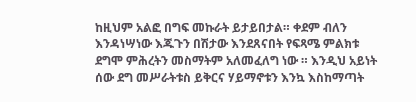ከዚህም አልፎ በግፍ መኩራት ይታይበታል። ቀደም ብለን እንዳነሣነው እጁጉን በሽታው እንደጸናበት የፍጻሜ ምልክቱ ደግሞ ምሕረትን መስማትም አለመፈለግ ነው ። እንዲህ አይነት ሰው ደግ መሥራትቱስ ይቅርና ሃይማኖቱን እንኳ እስከማጣት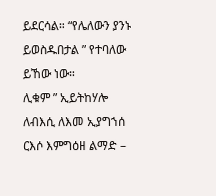ይደርሳል። “የሌለውን ያንኑ ይወስዱበታል ” የተባለው ይኸው ነው።
ሊቁም ” ኢይትከሃሎ ለብእሲ ለእመ ኢያግኀሰ ርእሶ እምግዕዘ ልማድ –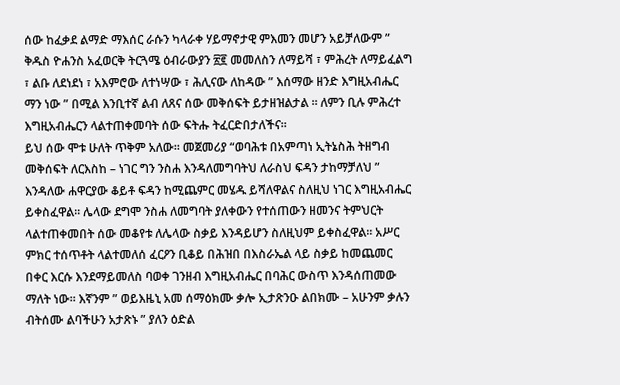ሰው ከፈቃደ ልማድ ማእሰር ራሱን ካላራቀ ሃይማኖታዊ ምእመን መሆን አይቻለውም ” ቅዱስ ዮሐንስ አፈወርቅ ትርጓሜ ዕብራውያን ፳፪ መመለስን ለማይሻ ፣ ምሕረት ለማይፈልግ ፣ ልቡ ለደነደነ ፣ አእምሮው ለተነሣው ፣ ሕሊናው ለከዳው ” እሰማው ዘንድ እግዚአብሔር ማን ነው ” በሚል እንቢተኛ ልብ ለጸና ሰው መቅሰፍት ይታዘዝልታል ። ለምን ቢሉ ምሕረተ እግዚአብሔርን ላልተጠቀመባት ሰው ፍትሑ ትፈርድበታለችና።
ይህ ሰው ሞቱ ሁለት ጥቅም አለው። መጀመሪያ “ወባሕቱ በአምጣነ ኢትኔስሕ ትዘግብ መቅሰፍት ለርእስከ – ነገር ግን ንስሐ እንዳለመግባትህ ለራስህ ፍዳን ታከማቻለህ ” እንዳለው ሐዋርያው ቆይቶ ፍዳን ከሚጨምር መሄዱ ይሻለዋልና ስለዚህ ነገር እግዚአብሔር ይቀስፈዋል። ሌላው ደግሞ ንስሐ ለመግባት ያለቀውን የተሰጠውን ዘመንና ትምህርት ላልተጠቀመበት ሰው መቆየቱ ለሌላው ስቃይ እንዳይሆን ስለዚህም ይቀስፈዋል። አሥር ምክር ተሰጥቶት ላልተመለሰ ፈርዖን ቢቆይ በሕዝበ በእስራኤል ላይ ስቃይ ከመጨመር በቀር እርሱ እንደማይመለስ ባወቀ ገንዘብ እግዚአብሔር በባሕር ውስጥ እንዳሰጠመው ማለት ነው። እኛንም ” ወይእዜኒ አመ ሰማዕክሙ ቃሎ ኢታጽንዑ ልበክሙ – አሁንም ቃሉን ብትሰሙ ልባችሁን አታጽኑ ” ያለን ዕድል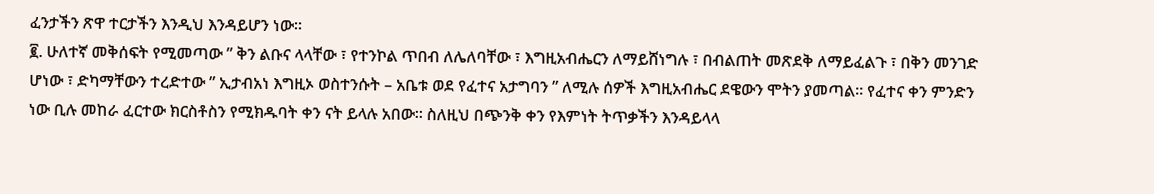ፈንታችን ጽዋ ተርታችን እንዲህ እንዳይሆን ነው።
፪. ሁለተኛ መቅሰፍት የሚመጣው ” ቅን ልቡና ላላቸው ፣ የተንኮል ጥበብ ለሌለባቸው ፣ እግዚአብሔርን ለማይሸነግሉ ፣ በብልጠት መጽደቅ ለማይፈልጉ ፣ በቅን መንገድ ሆነው ፣ ድካማቸውን ተረድተው ” ኢታብአነ እግዚኦ ወስተንሱት – አቤቱ ወደ የፈተና አታግባን ” ለሚሉ ሰዎች እግዚአብሔር ደዌውን ሞትን ያመጣል። የፈተና ቀን ምንድን ነው ቢሉ መከራ ፈርተው ክርስቶስን የሚክዱባት ቀን ናት ይላሉ አበው። ስለዚህ በጭንቅ ቀን የእምነት ትጥቃችን እንዳይላላ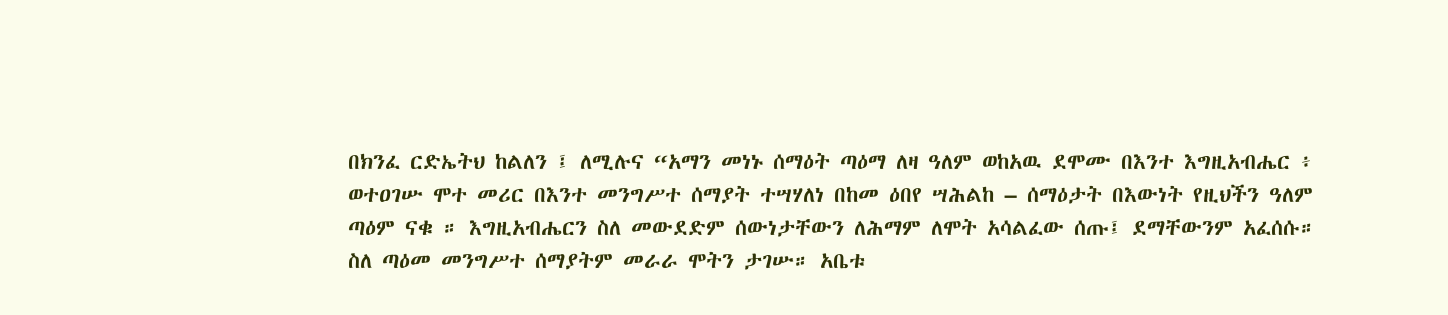በክንፈ ርድኤትህ ከልለን ፤ ለሚሉና “አማን መነኑ ሰማዕት ጣዕማ ለዛ ዓለም ወከአዉ ደሞሙ በእንተ እግዚአብሔር ፥ ወተዐገሡ ሞተ መሪር በእንተ መንግሥተ ሰማያት ተሣሃለነ በከመ ዕበየ ሣሕልከ – ሰማዕታት በእውነት የዚህችን ዓለም ጣዕም ናቁ ። እግዚአብሔርን ስለ መውደድም ሰውነታቸውን ለሕማም ለሞት አሳልፈው ሰጡ፤ ደማቸውንም አፈሰሱ። ስለ ጣዕመ መንግሥተ ሰማያትም መራራ ሞትን ታገሡ። አቤቱ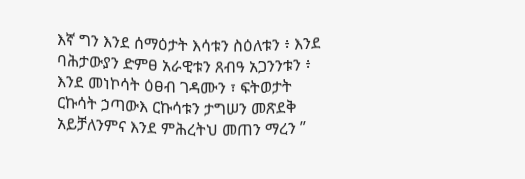እኛ ግን እንደ ሰማዕታት እሳቱን ስዕለቱን ፥ እንደ ባሕታውያን ድምፀ አራዊቱን ጸብዓ አጋንንቱን ፥ እንደ መነኮሳት ዕፀብ ገዳሙን ፣ ፍትወታት ርኩሳት ኃጣውእ ርኩሳቱን ታግሠን መጽደቅ አይቻለንምና እንደ ምሕረትህ መጠን ማረን ”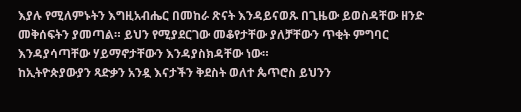እያሉ የሚለምኑትን እግዚአብሔር በመከራ ጽናት እንዳይናወጹ በጊዜው ይወስዳቸው ዘንድ መቅሰፍትን ያመጣል። ይህን የሚያደርገው መቆየታቸው ያለቻቸውን ጥቂት ምግባር እንዳያሳጣቸው ሃይማኖታቸውን እንዳያስክዳቸው ነው።
ከኢትዮጵያውያን ጻድቃን አንዷ እናታችን ቅደስት ወለተ ጴጥሮስ ይህንን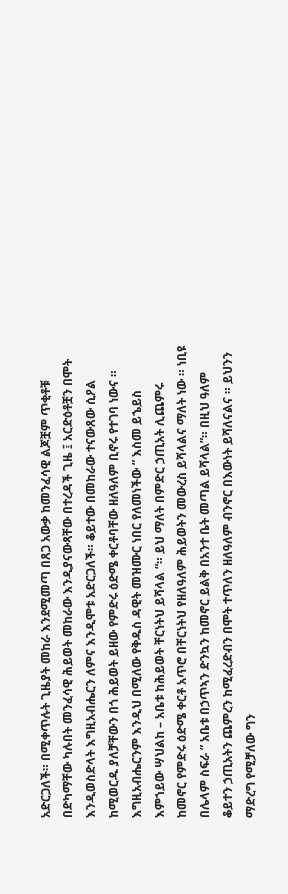አድርጋለች። በሚቀጥሉት ጊዜያት መከራ እንደሚመጣ በጸጋ አውቃ ከመንፈሳዊ ልጆቿም ጥቂቶቹ በድካማቸው ካሉበት መንፈሳዊ ሕይወት መከራው እንዲያናውጻቸው በተረዳች ጊዜ ፤ አርድዕቶቿን በሞት እንዲወስድላት እግዚአብሔርን ለምና እንዲሞቱ አድርጋለች። ቆይተው በመከራው ተናውጸው ሲዖል ከሚወርዱ ያለቻቸውን በጎ ሕይወት ይዘው የምድሩ ዕድሜ ቀርቶባቸው ዘለዓለም ቢኖሩ የተገባ ነውና ። እግዚአብሔርንም እንዲህ በሚለው የቅዱስ ዳዊት መዝሙር ነበር የለመነችው ” እስመ ይኄይስ እምኀይው ሣህልከ – አቤቱ ከሕይወት ቸርነትህ ይሻላል “። ይህ ማለት በምድር ኃጢአት ሊጨምሩ ከመኖር የምድሩ ዕድሜ ቀርቶ አጥሮ በቸርነትህ የዘለዓለም ሕይወትን መውረስ ይሻላልና ማለት ነው ። ነቢዩ በሌላም ስፍራ ” አቤቱ በኃጥኣን ድንኳን ከመኖር ይልቅ በአንተ ቤት መጣል ይሻላል”። በዚህ ዓለም ቆይተን ኃጢአትን ጨምረን ከሚፈረድብን በሞት ተጥለን ዘለዓለም ብንኖር በእውነት ይሻለናልና ። ይህንን ማድረግ የሚቻለው ግን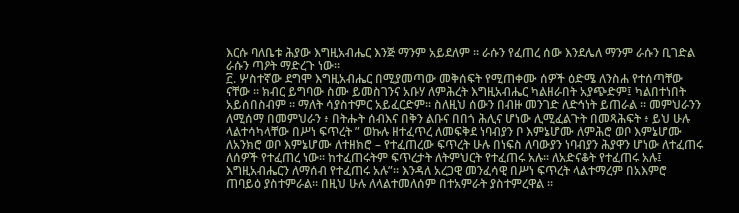እርሱ ባለቤቱ ሕያው እግዚአብሔር እንጅ ማንም አይደለም ። ራሱን የፈጠረ ሰው እንደሌለ ማንም ራሱን ቢገድል ራሱን ጣዖት ማድረጉ ነው።
፫. ሦስተኛው ደግሞ እግዚአብሔር በሚያመጣው መቅሰፍት የሚጠቀሙ ሰዎች ዕድሜ ለንስሐ የተሰጣቸው ናቸው ። ክብር ይግባው ስሙ ይመስገንና አቡሃ ለምሕረት እግዚአብሔር ካልዘራበት አያጭድም፤ ካልበተነበት አይሰበስብም ። ማለት ሳያስተምር አይፈርድም። ስለዚህ ሰውን በብዙ መንገድ ለድኅነት ይጠራል ። መምህራንን ለሚሰማ በመምህራን ፥ በትሑት ሰብእና በቅን ልቡና በበጎ ሕሊና ሆነው ሊሚፈልጉት በመጻሕፍት ፥ ይህ ሁሉ ላልተሳካላቸው በሥነ ፍጥረት ” ወኩሉ ዘተፈጥረ ለመፍቅደ ነባብያን ቦ እምኔሆሙ ለምሕሮ ወቦ እምኔሆሙ ለአንክሮ ወቦ እምኔሆሙ ለተዘክሮ – የተፈጠረው ፍጥረት ሁሉ በነፍስ ለባውያን ነባብያን ሕያዋን ሆነው ለተፈጠሩ ለሰዎች የተፈጠረ ነው። ከተፈጠሩትም ፍጥረታት ለትምህርት የተፈጠሩ አሉ። ለአድናቆት የተፈጠሩ አሉ፤ እግዚአብሔርን ለማሰብ የተፈጠሩ አሉ”። እንዳለ አረጋዊ መንፈሳዊ በሥነ ፍጥረት ላልተማረም በአእምሮ ጠባይዕ ያስተምራል። በዚህ ሁሉ ለላልተመለሰም በተአምራት ያስተምረዋል ።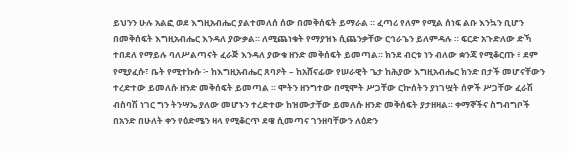ይህንን ሁሉ አልፎ ወደ እግዚአብሔር ያልተመለሰ ሰው በመቅሰፍት ይማራል ። ፈጣሪ የለም የሚል ሰነፍ ልቡ እንኳን ቢሆን በመቅሰፍት እግዚአብሔር እንዳለ ያውቃል። ለሚጨነቁት የማያዝኑ ሲጨንቃቸው ርኅራኄን ይለምዳሉ ። ፍርድ አጉድለው ድኻ ተበደለ የማይሉ ባለሥልጣናት ፈራጅ እንዳለ ያውቁ ዘንድ መቅሰፍት ይመጣል። ክንደ ብርቱ ነን ብለው ቋንጃ የሚቆርጡ ፥ ደም የሚያፈሱ፣ ቤት የሚተኩሱ ፦ ከእግዚአብሔር ጸባዖት – ከአሸናፊው የሠራዊት ጌታ ከሕያው እግዚአብሔር ክንድ በታች መሆናቸውን ተረድተው ይመለሱ ዘንድ መቅሰፍት ይመጣል ። ሞትን ዘንግተው በሚሞት ሥጋቸው ርኵሰትን ያነገሧት ሰዎች ሥጋቸው ፈራሽ ብስባሽ ነገር ግን ትንሣኤ ያለው መሆኑን ተረድተው ከዝሙታቸው ይመለሱ ዘንድ መቅሰፍት ያታዘዛል። ቀማኞችና ስግብግቦች በአንድ በሁለት ቀን የዕድሜን ዛላ የሚቆርጥ ደዌ ሲመጣና ገንዘባቸውን ለዕድን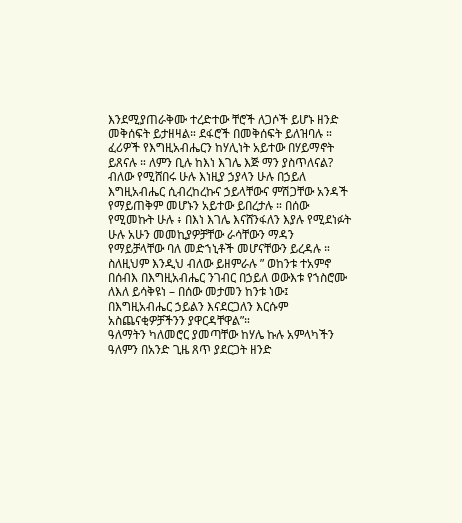እንደሚያጠራቅሙ ተረድተው ቸሮች ለጋሶች ይሆኑ ዘንድ መቅሰፍት ይታዘዛል። ደፋሮች በመቅሰፍት ይለዝባሉ ። ፈሪዎች የእግዚአብሔርን ከሃሊነት አይተው በሃይማኖት ይጸናሉ ። ለምን ቢሉ ከእነ እገሌ እጅ ማን ያስጥለናል? ብለው የሚሸበሩ ሁሉ እነዚያ ኃያላን ሁሉ በኃይለ እግዚአብሔር ሲብረከረኩና ኃይላቸውና ምሽጋቸው አንዳች የማይጠቅም መሆኑን አይተው ይበረታሉ ። በሰው የሚመኩት ሁሉ ፥ በእነ እገሌ እናሸንፋለን እያሉ የሚደነፉት ሁሉ አሁን መመኪያዎቻቸው ራሳቸውን ማዳን የማይቻላቸው ባለ መድኀኒቶች መሆናቸውን ይረዳሉ ። ስለዚህም እንዲህ ብለው ይዘምራሉ ” ወከንቱ ተአምኖ በሰብእ በእግዚአብሔር ንገብር በኃይለ ወውእቱ የኀስሮሙ ለእለ ይሳቅዩነ – በሰው መታመን ከንቱ ነው፤ በእግዚአብሔር ኃይልን እናደርጋለን እርሱም አስጨናቂዎቻችንን ያዋርዳቸዋል”።
ዓለማትን ካለመሮር ያመጣቸው ከሃሌ ኩሉ አምላካችን ዓለምን በአንድ ጊዜ ጸጥ ያደርጋት ዘንድ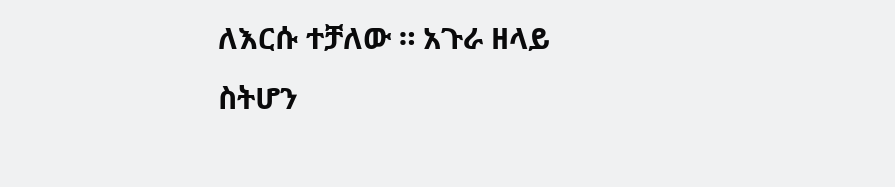ለእርሱ ተቻለው ። አጉራ ዘላይ ስትሆን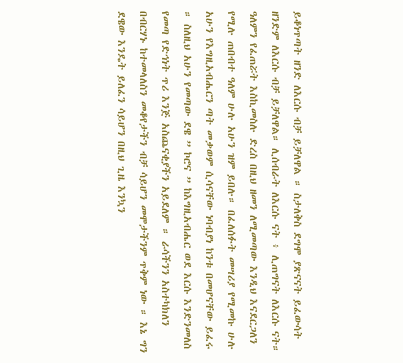ይቆነጥጣት ዘንድ ለእርሱ ብቻ ይቻለዋል ። ስታለቅስ ደግሞ ያጽናናት ይፈውሳት ዘንድም ለእርሱ ብቻ ይቻለዋል። ሊሰብራት ለእርሱ ናት ፥ ሊጠግናት ለእርሱ ናት። ዓለምን የፈጠሯት እስኪመስሉ ድረስ በዚህ ዘመን ለሚመጣው እንዲህ እናደርጋለን የሚሉ ጠበብተ ዓለም ሁሉ አሁን ዝም ይበሉ። በፈለሰፉት መሣሪያ የሚመኩ ሁሉ አሁን የእግዚአብሔርን ጣት መቃወም ሲሳናቸው ነባብያነ ከንቱ በመሆናቸው ይፈሩ ። ስለዚህ አሁን የመጣው ደዌ ” ኮሮና ” ከእግዚአብሔር ወደ እርሱ እንድንመለስ የመጣ የድኅነት ጥሪ እንጅ አስጨናቂያችን አይደለም ። ራሳችንን አስተካክለን በብርሃኑ ከተመላለስን መቆየታችን ብቻ ሳይሆን መሞታችንም ጥቅም ነው ። እኔ ግን ደዌው እንዴት ይለፈን ሳይሆን በዚህ ጊዜ እንኳን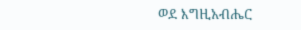ወደ እግዚአብሔር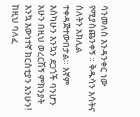ሳንመለስ እንዳንቀር ነው የሚያስጨንቀኝ ። ቅዱሳን እሳትና ስለትን አክሊል ተቀዳጅተውበታል። እኛም እስካሁን እንኳን ደጋጎች ባንሆን አሁን በዚህ ወረርሽኝ ምክንያት እንኳ እውነተኛ ክርስቲያን እንሁን! ከዚህ ባለፈ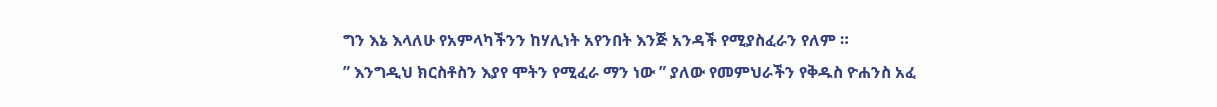ግን እኔ እላለሁ የአምላካችንን ከሃሊነት አየንበት እንጅ አንዳች የሚያስፈራን የለም ።
” እንግዲህ ክርስቶስን እያየ ሞትን የሚፈራ ማን ነው ” ያለው የመምህራችን የቅዱስ ዮሐንስ አፈ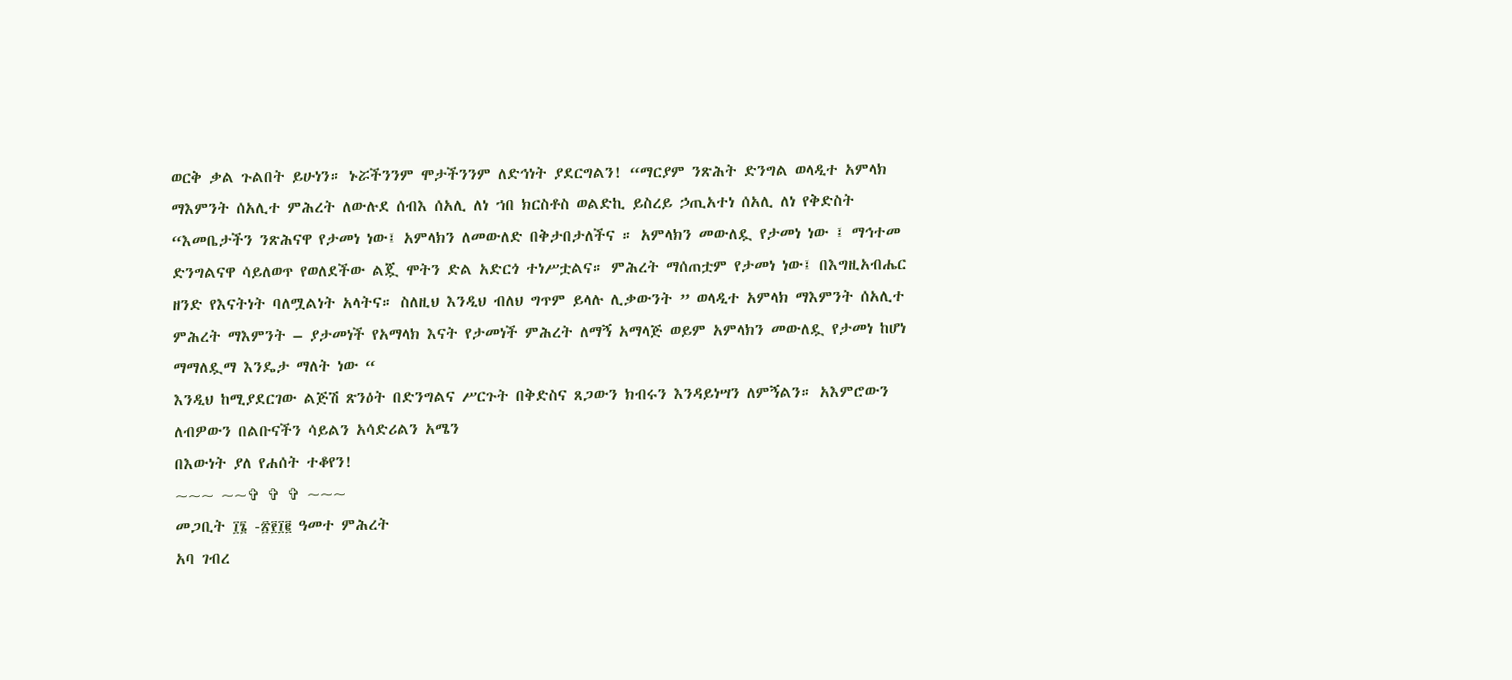ወርቅ ቃል ጉልበት ይሁነን። ኑሯችንንም ሞታችንንም ለድኅነት ያደርግልን! “ማርያም ንጽሕት ድንግል ወላዲተ አምላክ ማእምንት ሰአሊተ ምሕረት ለውሉደ ሰብእ ሰአሊ ለነ ኀበ ክርስቶስ ወልድኪ ይስረይ ኃጢአተነ ሰአሊ ለነ የቅድስት “እመቤታችን ንጽሕናዋ የታመነ ነው፤ አምላክን ለመውለድ በቅታበታለችና ። አምላክን መውለዷ የታመነ ነው ፤ ማኅተመ ድንግልናዋ ሳይለወጥ የወለደችው ልጇ ሞትን ድል አድርጎ ተነሥቷልና። ምሕረት ማሰጠቷም የታመነ ነው፤ በእግዚአብሔር ዘንድ የእናትነት ባለሟልነት አላትና። ስለዚህ እንዲህ ብለህ ግጥም ይላሉ ሊቃውንት ” ወላዲተ አምላክ ማእምንት ሰአሊተ ምሕረት ማእምንት – ያታመነች የአማላክ እናት የታመነች ምሕረት ለማኝ አማላጅ ወይም አምላክን መውለዷ የታመነ ከሆነ ማማለዷማ እንዴታ ማለት ነው “
እንዲህ ከሚያደርገው ልጅሽ ጽንዕት በድንግልና ሥርጉት በቅድስና ጸጋውን ክብሩን እንዳይነሣን ለምኝልን። አእምሮውን ለብዎውን በልቡናችን ሳይልን አሳድሪልን አሜን
በእውነት ያለ የሐሰት ተቆየን!
~~~ ~~✞ ✞ ✞ ~~~
መጋቢት ፲፮ -፳፻፲፪ ዓመተ ምሕረት
አባ ገብረ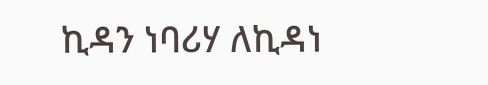ኪዳን ነባሪሃ ለኪዳነ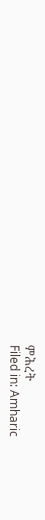ምሕረት
Filed in: Amharic